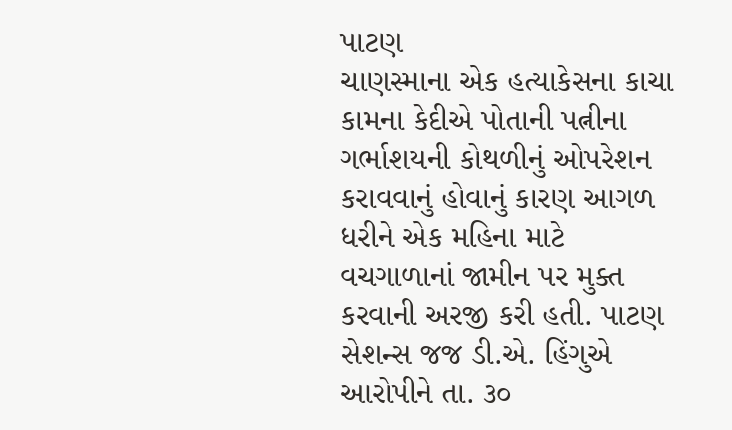પાટણ
ચાણસ્માના એક હત્યાકેસના કાચા કામના કેદીએ પોતાની પત્નીના ગર્ભાશયની કોથળીનું ઓપરેશન કરાવવાનું હોવાનું કારણ આગળ ધરીને એક મહિના માટે વચગાળાનાં જામીન પર મુક્ત કરવાની અરજી કરી હતી. પાટણ સેશન્સ જજ ડી.એ. હિંગુએ આરોપીને તા. ૩૦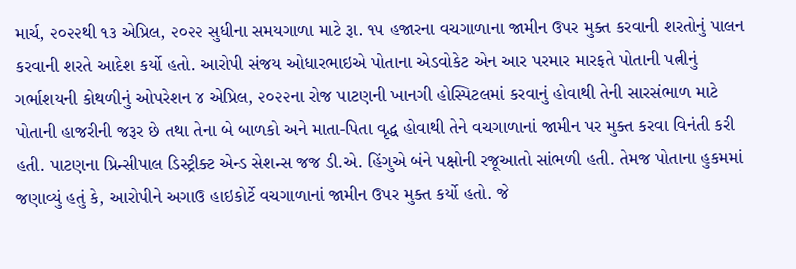માર્ચ, ૨૦૨૨થી ૧૩ એપ્રિલ, ૨૦૨૨ સુધીના સમયગાળા માટે રૂા. ૧૫ હજારના વચગાળાના જામીન ઉપર મુક્ત કરવાની શરતોનું પાલન કરવાની શરતે આદેશ કર્યો હતો. આરોપી સંજય ઓધારભાઇએ પોતાના એડવોકેટ એન આર પરમાર મારફતે પોતાની પત્નીનું ગર્ભાશયની કોથળીનું ઓપરેશન ૪ એપ્રિલ, ૨૦૨૨ના રોજ પાટણની ખાનગી હોસ્પિટલમાં કરવાનું હોવાથી તેની સારસંભાળ માટે પોતાની હાજરીની જરૂર છે તથા તેના બે બાળકો અને માતા-પિતા વૃદ્ધ હોવાથી તેને વચગાળાનાં જામીન પર મુક્ત કરવા વિનંતી કરી હતી. પાટણના પ્રિન્સીપાલ ડિસ્ટ્રીક્ટ એન્ડ સેશન્સ જજ ડી.એ. હિંગુએ બંને પક્ષોની રજૂઆતો સાંભળી હતી. તેમજ પોતાના હુકમમાં જણાવ્યું હતું કે, આરોપીને અગાઉ હાઇકોર્ટે વચગાળાનાં જામીન ઉપર મુક્ત કર્યો હતો. જે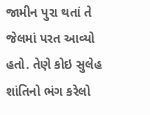જામીન પુરા થતાં તે જેલમાં પરત આવ્યો હતો. તેણે કોઇ સુલેહ શાંતિનો ભંગ કરેલો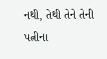નથી, તેથી તેને તેની પત્નીના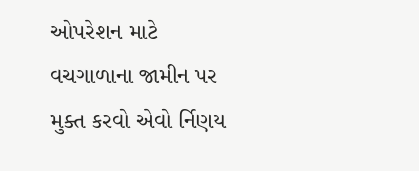ઓપરેશન માટે વચગાળાના જામીન પર મુક્ત કરવો એવો ર્નિણય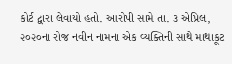કોર્ટ દ્વારા લેવાયો હતો. આરોપી સામે તા. ૩ એપ્રિલ, ૨૦૨૦ના રોજ નવીન નામના એક વ્યક્તિની સાથે માથાકૂટ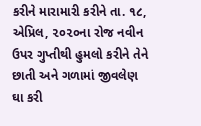કરીને મારામારી કરીને તા. ૧૮, એપ્રિલ, ૨૦૨૦ના રોજ નવીન ઉપર ગુપ્તીથી હુમલો કરીને તેને છાતી અને ગળામાં જીવલેણ ઘા કરી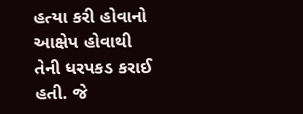હત્યા કરી હોવાનો આક્ષેપ હોવાથી તેની ધરપકડ કરાઈ હતી. જે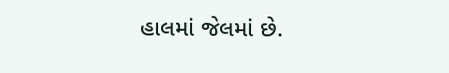હાલમાં જેલમાં છે.